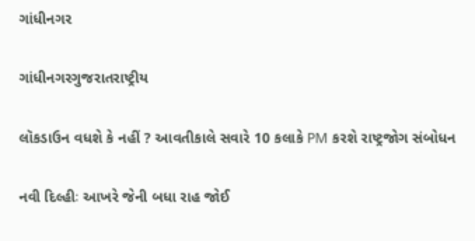ગાંધીનગર

ગાંધીનગરગુજરાતરાષ્ટ્રીય

લૉકડાઉન વધશે કે નહીં ? આવતીકાલે સવારે 10 કલાકે PM કરશે રાષ્ટ્રજોગ સંબોધન

નવી દિલ્હીઃ આખરે જેની બધા રાહ જોઈ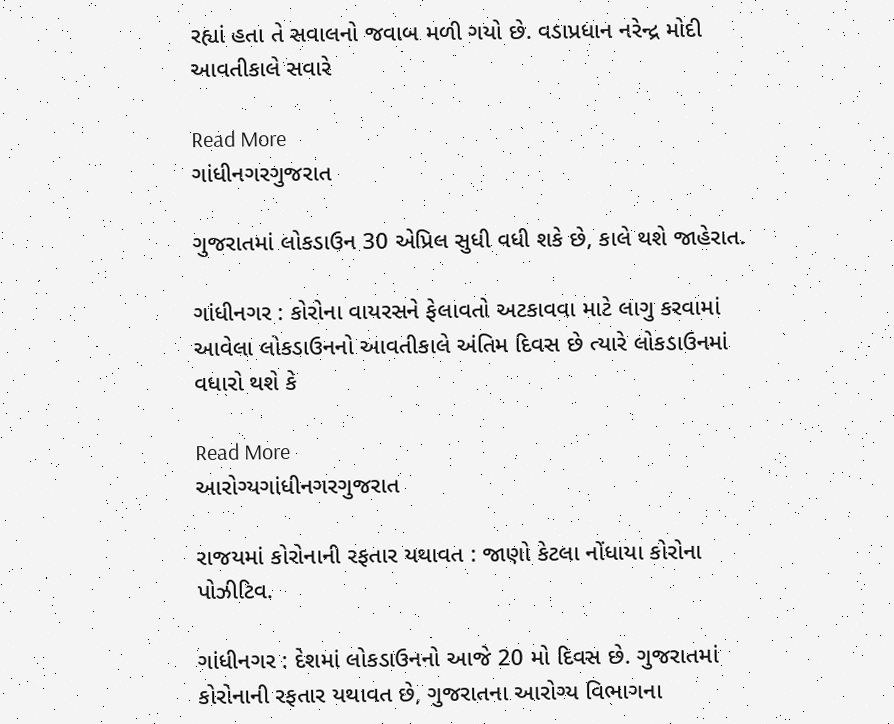રહ્યાં હતા તે સવાલનો જવાબ મળી ગયો છે. વડાપ્રધાન નરેન્દ્ર મોદી આવતીકાલે સવારે

Read More
ગાંધીનગરગુજરાત

ગુજરાતમાં લોકડાઉન 30 એપ્રિલ સુધી વધી શકે છે, કાલે થશે જાહેરાત.

ગાંધીનગર : કોરોના વાયરસને ફેલાવતો અટકાવવા માટે લાગુ કરવામાં આવેલા લોકડાઉનનો આવતીકાલે અંતિમ દિવસ છે ત્યારે લોકડાઉનમાં વધારો થશે કે

Read More
આરોગ્યગાંધીનગરગુજરાત

રાજયમાં કોરોનાની રફતાર યથાવત : જાણો કેટલા નોંધાયા કોરોના પોઝીટિવ.

ગાંધીનગર : દેશમાં લોકડાઉનનો આજે 20 મો દિવસ છે. ગુજરાતમાં કોરોનાની રફતાર યથાવત છે, ગુજરાતના આરોગ્ય વિભાગના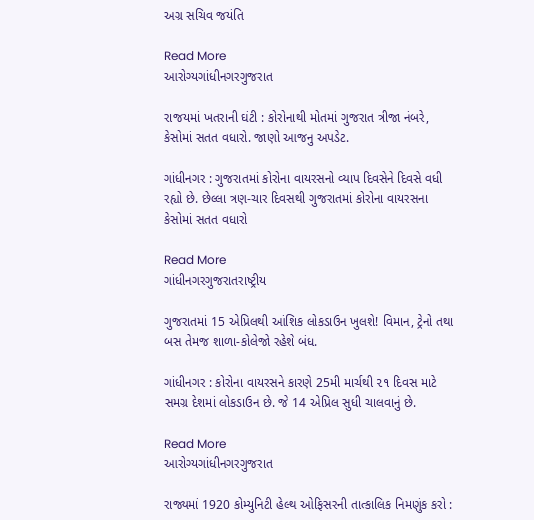અગ્ર સચિવ જયંતિ

Read More
આરોગ્યગાંધીનગરગુજરાત

રાજયમાં ખતરાની ઘંટી : કોરોનાથી મોતમાં ગુજરાત ત્રીજા નંબરે, કેસોમાં સતત વધારો. જાણો આજનુ અપડેટ.

ગાંધીનગર : ગુજરાતમાં કોરોના વાયરસનો વ્યાપ દિવસેને દિવસે વધી રહ્યો છે. છેલ્લા ત્રણ-ચાર દિવસથી ગુજરાતમાં કોરોના વાયરસના કેસોમાં સતત વધારો

Read More
ગાંધીનગરગુજરાતરાષ્ટ્રીય

ગુજરાતમાં 15 એપ્રિલથી આંશિક લોકડાઉન ખુલશે! વિમાન, ટ્રેનો તથા બસ તેમજ શાળા-કોલેજો રહેશે બંધ.

ગાંધીનગર : કોરોના વાયરસને કારણે 25મી માર્ચથી ૨૧ દિવસ માટે સમગ્ર દેશમાં લોકડાઉન છે. જે 14 એપ્રિલ સુધી ચાલવાનું છે.

Read More
આરોગ્યગાંધીનગરગુજરાત

રાજ્યમાં 1920 કોમ્યુનિટી હેલ્થ ઓફિસરની તાત્કાલિક નિમણુંક કરો :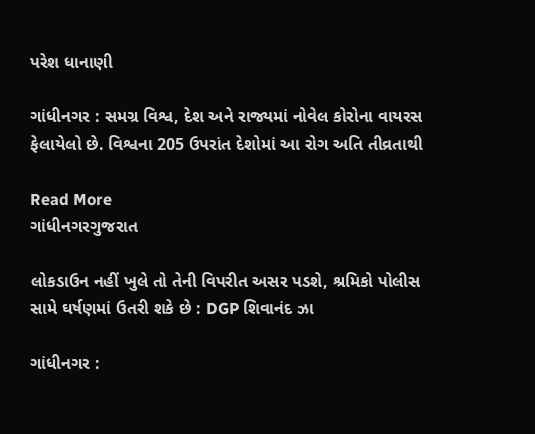પરેશ ધાનાણી

ગાંધીનગર : સમગ્ર વિશ્વ, દેશ અને રાજ્યમાં નોવેલ કોરોના વાયરસ ફેલાયેલો છે. વિશ્વના 205 ઉપરાંત દેશોમાં આ રોગ અતિ તીવ્રતાથી

Read More
ગાંધીનગરગુજરાત

લોકડાઉન નહીં ખુલે તો તેની વિપરીત અસર પડશે, શ્રમિકો પોલીસ સામે ઘર્ષણમાં ઉતરી શકે છે : DGP શિવાનંદ ઝા

ગાંધીનગર :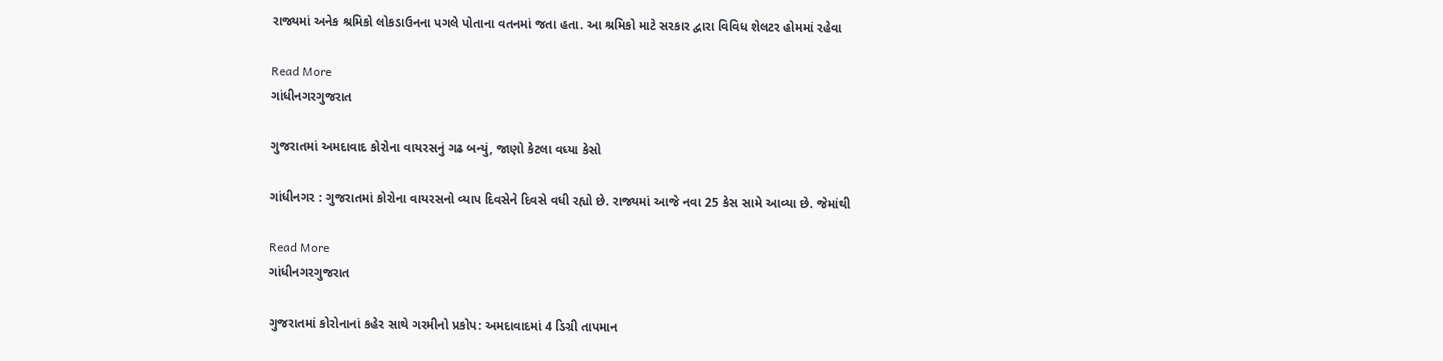રાજ્યમાં અનેક શ્રમિકો લોકડાઉનના પગલે પોતાના વતનમાં જતા હતા. આ શ્રમિકો માટે સરકાર દ્વારા વિવિધ શેલટર હોમમાં રહેવા

Read More
ગાંધીનગરગુજરાત

ગુજરાતમાં અમદાવાદ કોરોના વાયરસનું ગઢ બન્યું, જાણો કેટલા વધ્યા કેસો

ગાંધીનગર : ગુજરાતમાં કોરોના વાયરસનો વ્યાપ દિવસેને દિવસે વધી રહ્યો છે. રાજ્યમાં આજે નવા 25 કેસ સામે આવ્યા છે. જેમાંથી

Read More
ગાંધીનગરગુજરાત

ગુજરાતમાં કોરોનાનાં કહેર સાથે ગરમીનો પ્રકોપ: અમદાવાદમાં 4 ડિગ્રી તાપમાન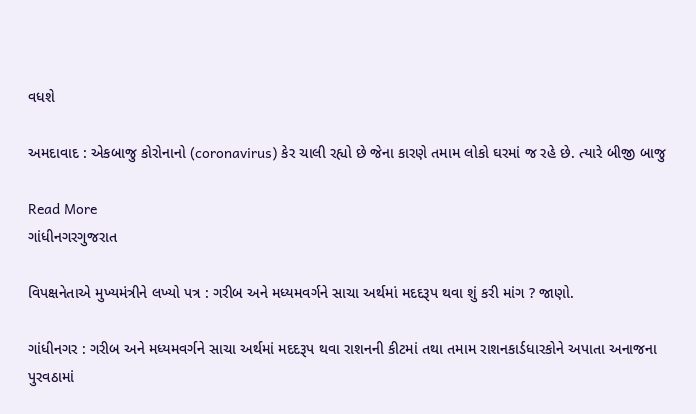વધશે

અમદાવાદ : એકબાજુ કોરોનાનો (coronavirus) કેર ચાલી રહ્યો છે જેના કારણે તમામ લોકો ઘરમાં જ રહે છે. ત્યારે બીજી બાજુ

Read More
ગાંધીનગરગુજરાત

વિપક્ષનેતાએ મુખ્યમંત્રીને લખ્યો પત્ર : ગરીબ અને મધ્યમવર્ગને સાચા અર્થમાં મદદરૂપ થવા શું કરી માંગ ? જાણો.

ગાંધીનગર : ગરીબ અને મધ્યમવર્ગને સાચા અર્થમાં મદદરૂપ થવા રાશનની કીટમાં તથા તમામ રાશનકાર્ડધારકોને અપાતા અનાજના પુરવઠામાં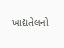ખાદ્યતેલનો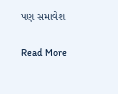પણ સમાવેશ

Read More